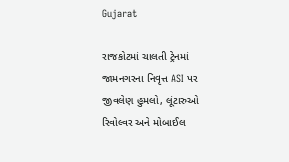Gujarat

રાજકોટમાં ચાલતી ટ્રેનમાં જામનગરના નિવૃત્ત ASI પર જીવલેણ હુમલો, લૂંટારુઓ રિવોલ્વર અને મોબાઈલ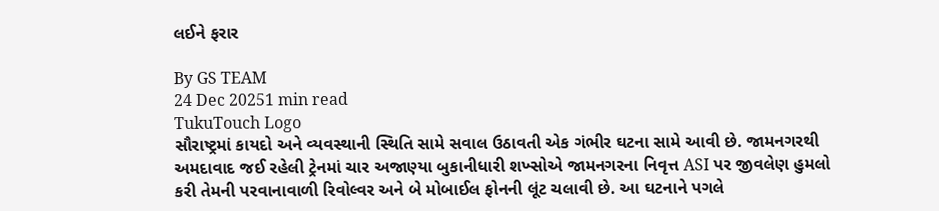લઈને ફરાર

By GS TEAM
24 Dec 20251 min read
TukuTouch Logo
સૌરાષ્ટ્રમાં કાયદો અને વ્યવસ્થાની સ્થિતિ સામે સવાલ ઉઠાવતી એક ગંભીર ઘટના સામે આવી છે. જામનગરથી અમદાવાદ જઈ રહેલી ટ્રેનમાં ચાર અજાણ્યા બુકાનીધારી શખ્સોએ જામનગરના નિવૃત્ત ASI પર જીવલેણ હુમલો કરી તેમની પરવાનાવાળી રિવોલ્વર અને બે મોબાઈલ ફોનની લૂંટ ચલાવી છે. આ ઘટનાને પગલે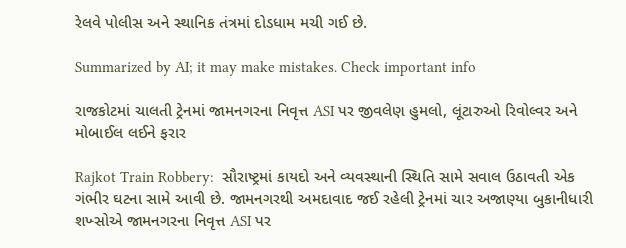રેલવે પોલીસ અને સ્થાનિક તંત્રમાં દોડધામ મચી ગઈ છે.

Summarized by AI; it may make mistakes. Check important info

રાજકોટમાં ચાલતી ટ્રેનમાં જામનગરના નિવૃત્ત ASI પર જીવલેણ હુમલો, લૂંટારુઓ રિવોલ્વર અને મોબાઈલ લઈને ફરાર

Rajkot Train Robbery:  સૌરાષ્ટ્રમાં કાયદો અને વ્યવસ્થાની સ્થિતિ સામે સવાલ ઉઠાવતી એક ગંભીર ઘટના સામે આવી છે. જામનગરથી અમદાવાદ જઈ રહેલી ટ્રેનમાં ચાર અજાણ્યા બુકાનીધારી શખ્સોએ જામનગરના નિવૃત્ત ASI પર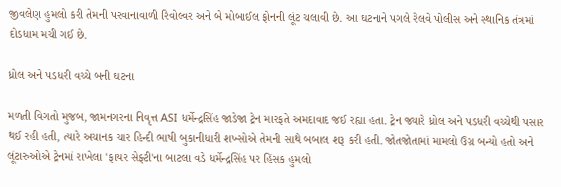જીવલેણ હુમલો કરી તેમની પરવાનાવાળી રિવોલ્વર અને બે મોબાઈલ ફોનની લૂંટ ચલાવી છે. આ ઘટનાને પગલે રેલવે પોલીસ અને સ્થાનિક તંત્રમાં દોડધામ મચી ગઈ છે.

ધ્રોલ અને પડધરી વચ્ચે બની ઘટના

મળતી વિગતો મુજબ, જામનગરના નિવૃત્ત ASI ધર્મેન્દ્રસિંહ જાડેજા ટ્રેન મારફતે અમદાવાદ જઈ રહ્યા હતા. ટ્રેન જ્યારે ધ્રોલ અને પડધરી વચ્ચેથી પસાર થઈ રહી હતી, ત્યારે અચાનક ચાર હિન્દી ભાષી બુકાનીધારી શખ્સોએ તેમની સાથે બબાલ શરૂ કરી હતી. જોતજોતામાં મામલો ઉગ્ર બન્યો હતો અને લૂંટારુઓએ ટ્રેનમાં રાખેલા 'ફાયર સેફ્ટી'ના બાટલા વડે ધર્મેન્દ્રસિંહ પર હિંસક હુમલો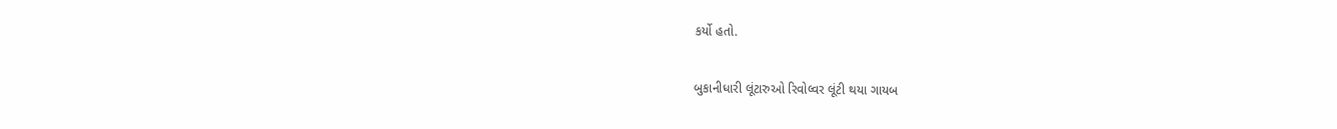કર્યો હતો.

બુકાનીધારી લૂંટારુઓ રિવોલ્વર લૂંટી થયા ગાયબ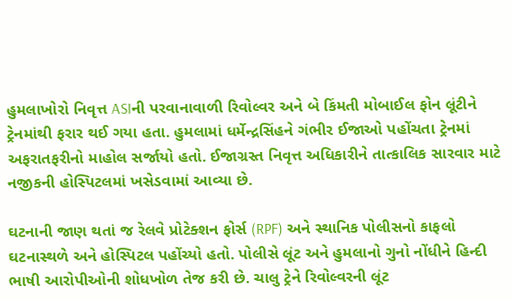હુમલાખોરો નિવૃત્ત ASIની પરવાનાવાળી રિવોલ્વર અને બે કિંમતી મોબાઈલ ફોન લૂંટીને ટ્રેનમાંથી ફરાર થઈ ગયા હતા. હુમલામાં ધર્મેન્દ્રસિંહને ગંભીર ઈજાઓ પહોંચતા ટ્રેનમાં અફરાતફરીનો માહોલ સર્જાયો હતો. ઈજાગ્રસ્ત નિવૃત્ત અધિકારીને તાત્કાલિક સારવાર માટે નજીકની હોસ્પિટલમાં ખસેડવામાં આવ્યા છે.

ઘટનાની જાણ થતાં જ રેલવે પ્રોટેક્શન ફોર્સ (RPF) અને સ્થાનિક પોલીસનો કાફલો ઘટનાસ્થળે અને હોસ્પિટલ પહોંચ્યો હતો. પોલીસે લૂંટ અને હુમલાનો ગુનો નોંધીને હિન્દી ભાષી આરોપીઓની શોધખોળ તેજ કરી છે. ચાલુ ટ્રેને રિવોલ્વરની લૂંટ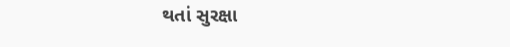થતાં સુરક્ષા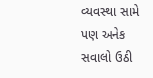વ્યવસ્થા સામે પણ અનેક સવાલો ઉઠી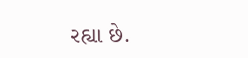રહ્યા છે.